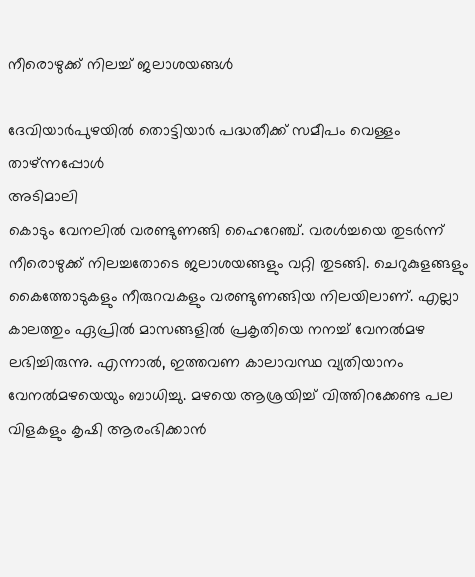നീരൊഴുക്ക് നിലച്ച് ജലാശയങ്ങൾ

ദേവിയാർപുഴയിൽ തൊട്ടിയാർ പദ്ധതീക്ക് സമീപം വെള്ളം താഴ്ന്നപ്പോൾ
അടിമാലി
കൊടും വേനലിൽ വരണ്ടുണങ്ങി ഹൈറേഞ്ച്. വരൾച്ചയെ തുടർന്ന് നീരൊഴുക്ക് നിലച്ചതോടെ ജലാശയങ്ങളും വറ്റി തുടങ്ങി. ചെറുകുളങ്ങളും കൈത്തോടുകളും നീരുറവകളും വരണ്ടുണങ്ങിയ നിലയിലാണ്. എല്ലാ കാലത്തും ഏപ്രിൽ മാസങ്ങളിൽ പ്രകൃതിയെ നനച്ച് വേനൽമഴ ലഭിച്ചിരുന്നു. എന്നാൽ, ഇത്തവണ കാലാവസ്ഥ വ്യതിയാനം വേനൽമഴയെയും ബാധിച്ചു. മഴയെ ആശ്രയിച്ച് വിത്തിറക്കേണ്ട പല വിളകളും കൃഷി ആരംഭിക്കാൻ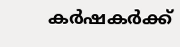കർഷകർക്ക്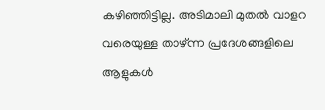കഴിഞ്ഞിട്ടില്ല. അടിമാലി മുതൽ വാളറ വരെയുള്ള താഴ്ന്ന പ്രദേശങ്ങളിലെ ആളുകൾ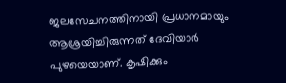ജലസേചനത്തിനായി പ്രധാനമായും ആശ്രയിച്ചിരുന്നത് ദേവിയാർ പുഴയെയാണ്. കൃഷിക്കും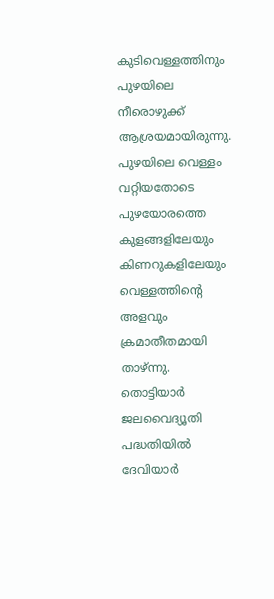കുടിവെള്ളത്തിനും പുഴയിലെ നീരൊഴുക്ക് ആശ്രയമായിരുന്നു. പുഴയിലെ വെള്ളം വറ്റിയതോടെ പുഴയോരത്തെ കുളങ്ങളിലേയും കിണറുകളിലേയും വെള്ളത്തിന്റെ അളവും ക്രമാതീതമായി താഴ്ന്നു. തൊട്ടിയാർ ജലവൈദ്യൂതി പദ്ധതിയിൽ ദേവിയാർ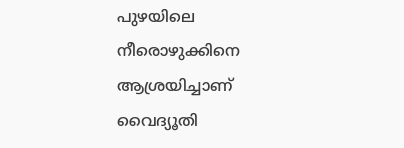പുഴയിലെ നീരൊഴുക്കിനെ ആശ്രയിച്ചാണ് വൈദ്യൂതി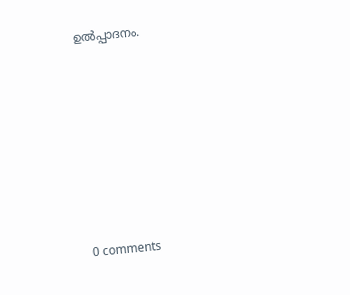ഉൽപ്പാദനം.










0 comments